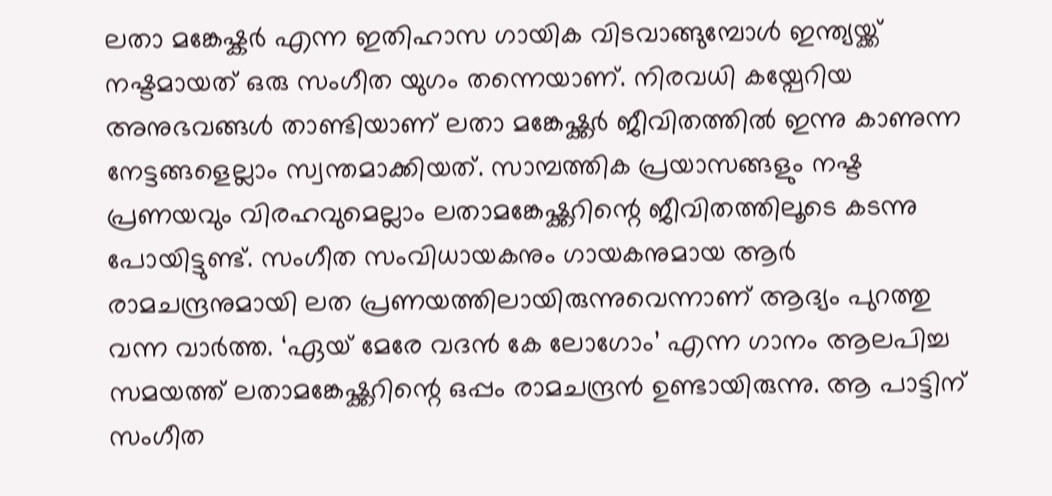ലതാ മങ്കേഷ്കർ എന്ന ഇതിഹാസ ഗായിക വിടവാങ്ങുമ്പോൾ ഇന്ത്യയ്ക്ക് നഷ്ടമായത് ഒരു സംഗീത യുഗം തന്നെയാണ്. നിരവധി കയ്പേറിയ അനുഭവങ്ങൾ താണ്ടിയാണ് ലതാ മങ്കേഷ്ക്കർ ജീവിതത്തിൽ ഇന്നു കാണുന്ന നേട്ടങ്ങളെല്ലാം സ്വന്തമാക്കിയത്. സാമ്പത്തിക പ്രയാസങ്ങളും നഷ്ട പ്രണയവും വിരഹവുമെല്ലാം ലതാമങ്കേഷ്ക്കറിന്റെ ജീവിതത്തിലൂടെ കടന്നു പോയിട്ടുണ്ട്. സംഗീത സംവിധായകനും ഗായകനുമായ ആർ രാമചന്ദ്രനുമായി ലത പ്രണയത്തിലായിരുന്നുവെന്നാണ് ആദ്യം പുറത്തു വന്ന വാർത്ത. ‘ഏയ് മേരേ വദൻ കേ ലോഗോം’ എന്ന ഗാനം ആലപിച്ച സമയത്ത് ലതാമങ്കേഷ്ക്കറിന്റെ ഒപ്പം രാമചന്ദ്രൻ ഉണ്ടായിരുന്നു. ആ പാട്ടിന് സംഗീത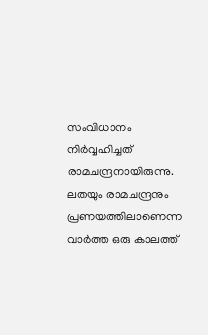സംവിധാനം നിർവ്വഹിച്ചത് രാമചന്ദ്രനായിരുന്നു. ലതയും രാമചന്ദ്രനും പ്രണയത്തിലാണെന്ന വാർത്ത ഒരു കാലത്ത്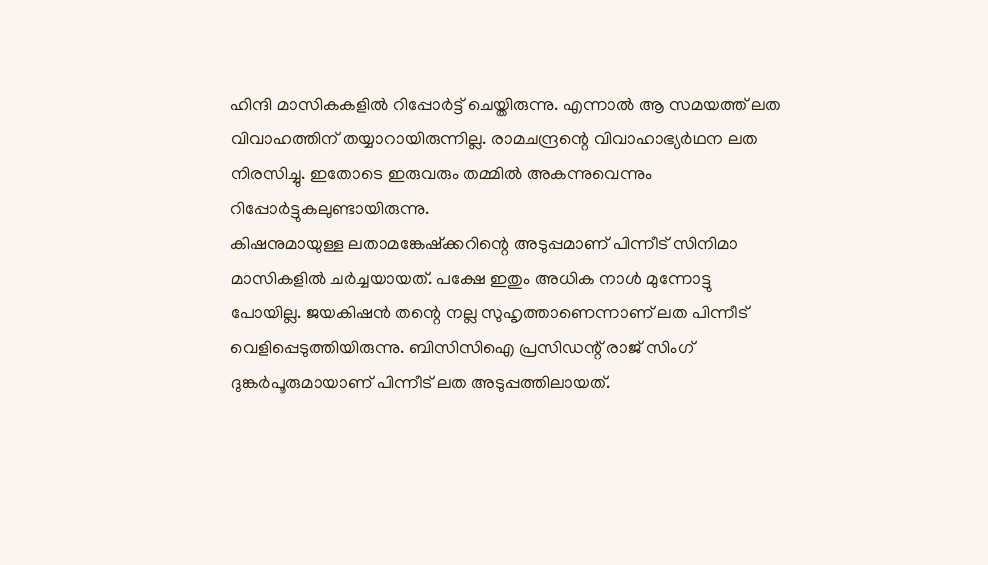ഹിന്ദി മാസികകളിൽ റിപ്പോർട്ട് ചെയ്തിരുന്നു. എന്നാൽ ആ സമയത്ത് ലത വിവാഹത്തിന് തയ്യാറായിരുന്നില്ല. രാമചന്ദ്രന്റെ വിവാഹാഭ്യർഥന ലത നിരസിച്ചു. ഇതോടെ ഇരുവരും തമ്മിൽ അകന്നുവെന്നും റിപ്പോർട്ടുകലുണ്ടായിരുന്നു.
കിഷനുമായുള്ള ലതാമങ്കേഷ്ക്കറിന്റെ അടുപ്പമാണ് പിന്നീട് സിനിമാ മാസികളിൽ ചർച്ചയായത്. പക്ഷേ ഇതും അധിക നാൾ മുന്നോട്ടു പോയില്ല. ജയകിഷൻ തന്റെ നല്ല സുഹൃത്താണെന്നാണ് ലത പിന്നീട് വെളിപ്പെടുത്തിയിരുന്നു. ബിസിസിഐ പ്രസിഡന്റ് രാജ് സിംഗ് ദുങ്കർപൂരുമായാണ് പിന്നീട് ലത അടുപ്പത്തിലായത്.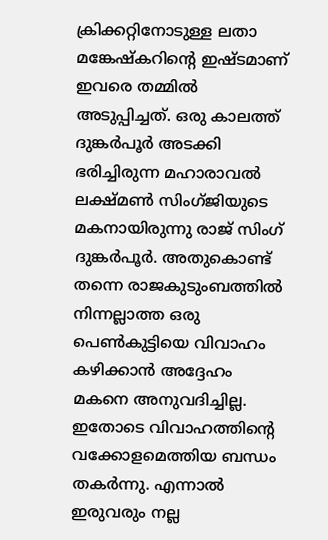ക്രിക്കറ്റിനോടുള്ള ലതാ മങ്കേഷ്കറിന്റെ ഇഷ്ടമാണ് ഇവരെ തമ്മിൽ അടുപ്പിച്ചത്. ഒരു കാലത്ത് ദുങ്കർപൂർ അടക്കി ഭരിച്ചിരുന്ന മഹാരാവൽ ലക്ഷ്മൺ സിംഗ്ജിയുടെ മകനായിരുന്നു രാജ് സിംഗ് ദുങ്കർപൂർ. അതുകൊണ്ട് തന്നെ രാജകുടുംബത്തിൽ നിന്നല്ലാത്ത ഒരു പെൺകുട്ടിയെ വിവാഹം കഴിക്കാൻ അദ്ദേഹം മകനെ അനുവദിച്ചില്ല. ഇതോടെ വിവാഹത്തിന്റെ വക്കോളമെത്തിയ ബന്ധം തകർന്നു. എന്നാൽ ഇരുവരും നല്ല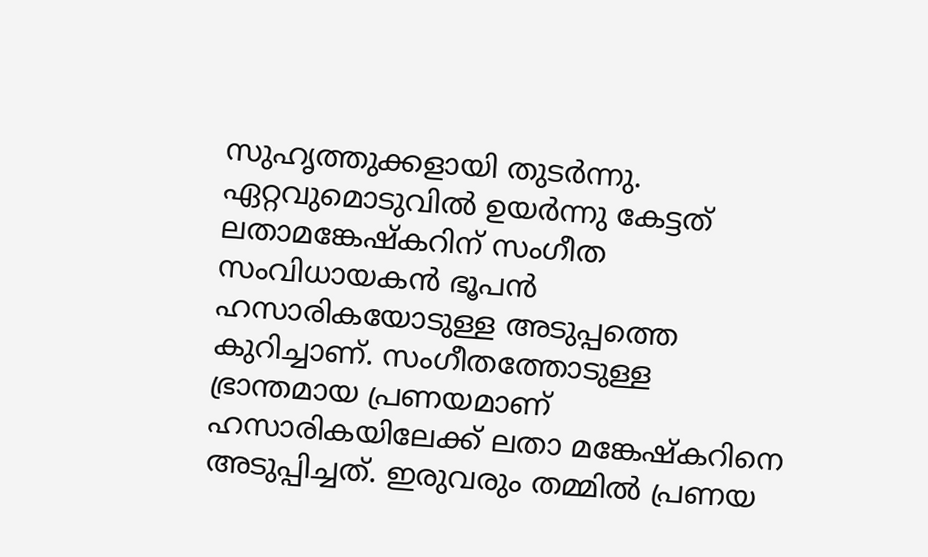സുഹൃത്തുക്കളായി തുടർന്നു.
ഏറ്റവുമൊടുവിൽ ഉയർന്നു കേട്ടത് ലതാമങ്കേഷ്കറിന് സംഗീത സംവിധായകൻ ഭൂപൻ ഹസാരികയോടുള്ള അടുപ്പത്തെ കുറിച്ചാണ്. സംഗീതത്തോടുള്ള ഭ്രാന്തമായ പ്രണയമാണ് ഹസാരികയിലേക്ക് ലതാ മങ്കേഷ്കറിനെ അടുപ്പിച്ചത്. ഇരുവരും തമ്മിൽ പ്രണയ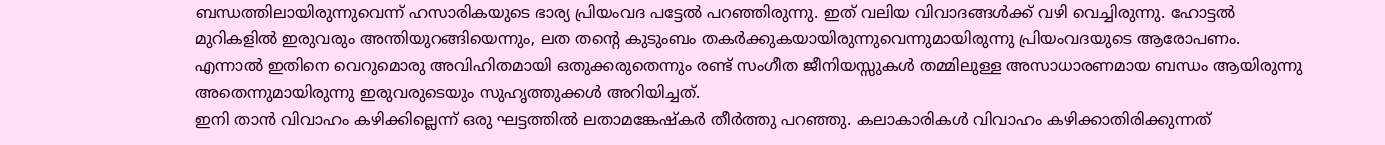ബന്ധത്തിലായിരുന്നുവെന്ന് ഹസാരികയുടെ ഭാര്യ പ്രിയംവദ പട്ടേൽ പറഞ്ഞിരുന്നു. ഇത് വലിയ വിവാദങ്ങൾക്ക് വഴി വെച്ചിരുന്നു. ഹോട്ടൽ മുറികളിൽ ഇരുവരും അന്തിയുറങ്ങിയെന്നും, ലത തന്റെ കുടുംബം തകർക്കുകയായിരുന്നുവെന്നുമായിരുന്നു പ്രിയംവദയുടെ ആരോപണം. എന്നാൽ ഇതിനെ വെറുമൊരു അവിഹിതമായി ഒതുക്കരുതെന്നും രണ്ട് സംഗീത ജീനിയസ്സുകൾ തമ്മിലുള്ള അസാധാരണമായ ബന്ധം ആയിരുന്നു അതെന്നുമായിരുന്നു ഇരുവരുടെയും സുഹൃത്തുക്കൾ അറിയിച്ചത്.
ഇനി താൻ വിവാഹം കഴിക്കില്ലെന്ന് ഒരു ഘട്ടത്തിൽ ലതാമങ്കേഷ്കർ തീർത്തു പറഞ്ഞു. കലാകാരികൾ വിവാഹം കഴിക്കാതിരിക്കുന്നത്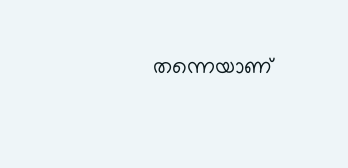തന്നെയാണ്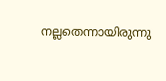നല്ലതെന്നായിരുന്നു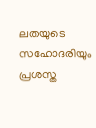ലതയുടെ സഹോദരിയും പ്രശസ്ത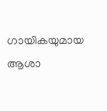ഗായികയുമായ ആശാ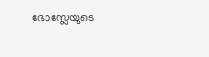ഭോസ്ലേയുടെ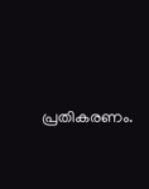പ്രതികരണം.